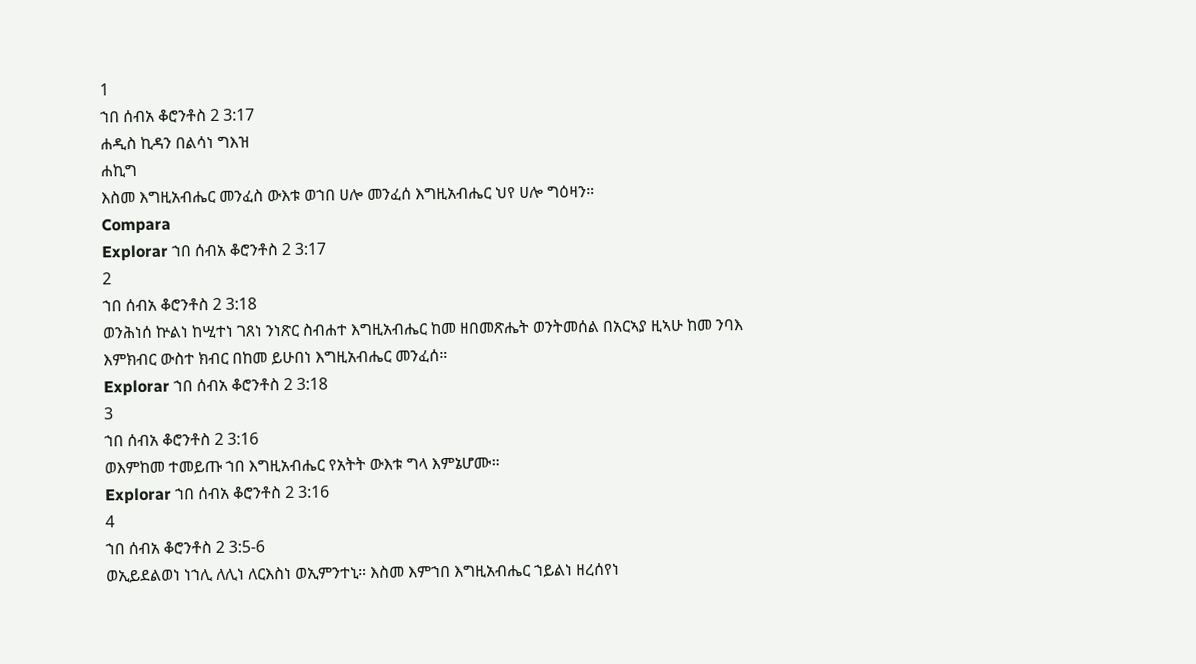1
ኀበ ሰብአ ቆሮንቶስ 2 3:17
ሐዲስ ኪዳን በልሳነ ግእዝ
ሐኪግ
እስመ እግዚአብሔር መንፈስ ውእቱ ወኀበ ሀሎ መንፈሰ እግዚአብሔር ህየ ሀሎ ግዕዛን።
Compara
Explorar ኀበ ሰብአ ቆሮንቶስ 2 3:17
2
ኀበ ሰብአ ቆሮንቶስ 2 3:18
ወንሕነሰ ኵልነ ከሢተነ ገጸነ ንነጽር ስብሐተ እግዚአብሔር ከመ ዘበመጽሔት ወንትመሰል በአርኣያ ዚኣሁ ከመ ንባእ እምክብር ውስተ ክብር በከመ ይሁበነ እግዚአብሔር መንፈሰ።
Explorar ኀበ ሰብአ ቆሮንቶስ 2 3:18
3
ኀበ ሰብአ ቆሮንቶስ 2 3:16
ወእምከመ ተመይጡ ኀበ እግዚአብሔር የአትት ውእቱ ግላ እምኔሆሙ።
Explorar ኀበ ሰብአ ቆሮንቶስ 2 3:16
4
ኀበ ሰብአ ቆሮንቶስ 2 3:5-6
ወኢይደልወነ ነኀሊ ለሊነ ለርእስነ ወኢምንተኒ። እስመ እምኀበ እግዚአብሔር ኀይልነ ዘረሰየነ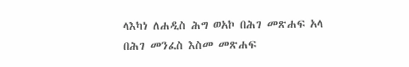ላእካነ ለሐዲስ ሕግ ወአኮ በሕገ መጽሐፍ አላ በሕገ መንፈስ እስመ መጽሐፍ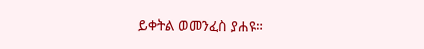ይቀትል ወመንፈስ ያሐዩ።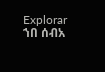Explorar ኀበ ሰብአ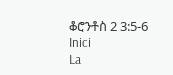ቆሮንቶስ 2 3:5-6
Inici
La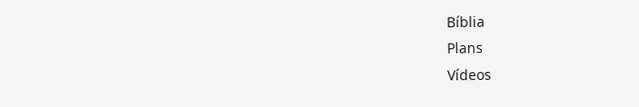Bíblia
Plans
Vídeos